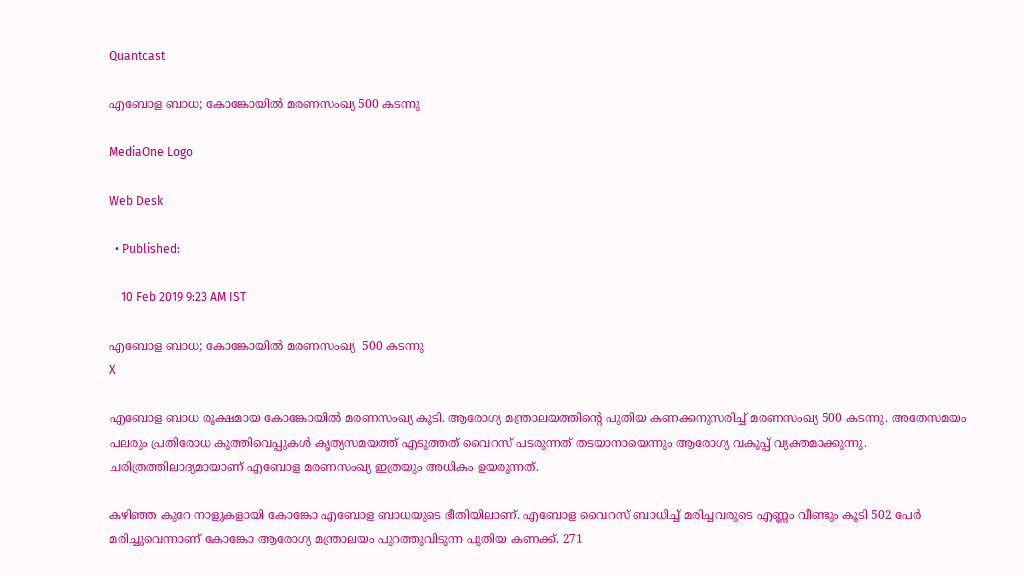Quantcast

എബോള ബാധ; കോങ്കോയില്‍ മരണസംഖ്യ 500 കടന്നു

MediaOne Logo

Web Desk

  • Published:

    10 Feb 2019 9:23 AM IST

എബോള ബാധ; കോങ്കോയില്‍ മരണസംഖ്യ  500 കടന്നു
X

എബോള ബാധ രൂക്ഷമായ കോങ്കോയില്‍ മരണസംഖ്യ കൂടി. ആരോഗ്യ മന്ത്രാലയത്തിന്റെ പുതിയ കണക്കനുസരിച്ച് മരണസംഖ്യ 500 കടന്നു. അതേസമയം പലരും പ്രതിരോധ കുത്തിവെപ്പുകള്‍ കൃത്യസമയത്ത് എടുത്തത് വൈറസ് പടരുന്നത് തടയാനായെന്നും ആരോഗ്യ വകുപ്പ് വ്യക്തമാക്കുന്നു. ചരിത്രത്തിലാദ്യമായാണ് എബോള മരണസംഖ്യ ഇത്രയും അധികം ഉയരുന്നത്.

കഴിഞ്ഞ കുറേ നാളുകളായി കോങ്കോ എബോള ബാധയുടെ ഭീതിയിലാണ്. എബോള വൈറസ് ബാധിച്ച് മരിച്ചവരുടെ എണ്ണം വീണ്ടും കൂടി 502 പേര്‍ മരിച്ചുവെന്നാണ് കോങ്കോ ആരോഗ്യ മന്ത്രാലയം പുറത്തുവിടുന്ന പുതിയ കണക്ക്. 271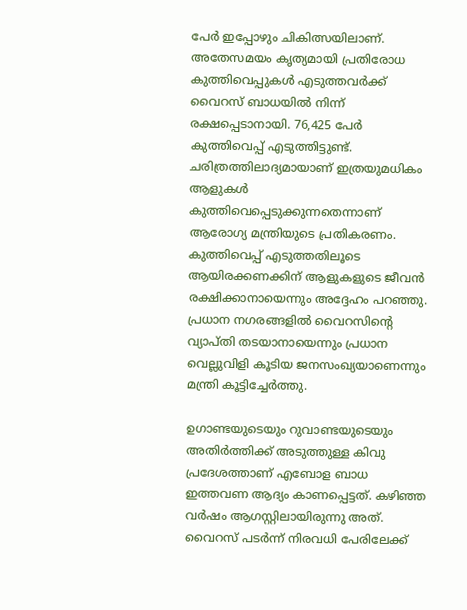പേര്‍ ഇപ്പോഴും ചികിത്സയിലാണ്. അതേസമയം കൃത്യമായി പ്രതിരോധ കുത്തിവെപ്പുകള്‍ എടുത്തവര്‍ക്ക് വൈറസ് ബാധയില്‍ നിന്ന് രക്ഷപ്പെടാനായി. 76,425 പേര്‍ കുത്തിവെപ്പ് എടുത്തിട്ടുണ്ട്. ചരിത്രത്തിലാദ്യമായാണ് ഇത്രയുമധികം ആളുകള്‍ കുത്തിവെപ്പെടുക്കുന്നതെന്നാണ് ആരോഗ്യ മന്ത്രിയുടെ പ്രതികരണം. കുത്തിവെപ്പ് എടുത്തതിലൂടെ ആയിരക്കണക്കിന് ആളുകളുടെ ജീവന്‍ രക്ഷിക്കാനായെന്നും അദ്ദേഹം പറഞ്ഞു. പ്രധാന നഗരങ്ങളില്‍ വൈറസിന്റെ വ്യാപ്തി തടയാനായെന്നും പ്രധാന വെല്ലുവിളി കൂടിയ ജനസംഖ്യയാണെന്നും മന്ത്രി കൂട്ടിച്ചേര്‍ത്തു.

ഉഗാണ്ടയുടെയും റുവാണ്ടയുടെയും അതിര്‍ത്തിക്ക് അടുത്തുള്ള കിവു പ്രദേശത്താണ് എബോള ബാധ ഇത്തവണ ആദ്യം കാണപ്പെട്ടത്. കഴിഞ്ഞ വര്‍ഷം ആഗസ്റ്റിലായിരുന്നു അത്. വൈറസ് പടര്‍ന്ന് നിരവധി പേരിലേക്ക്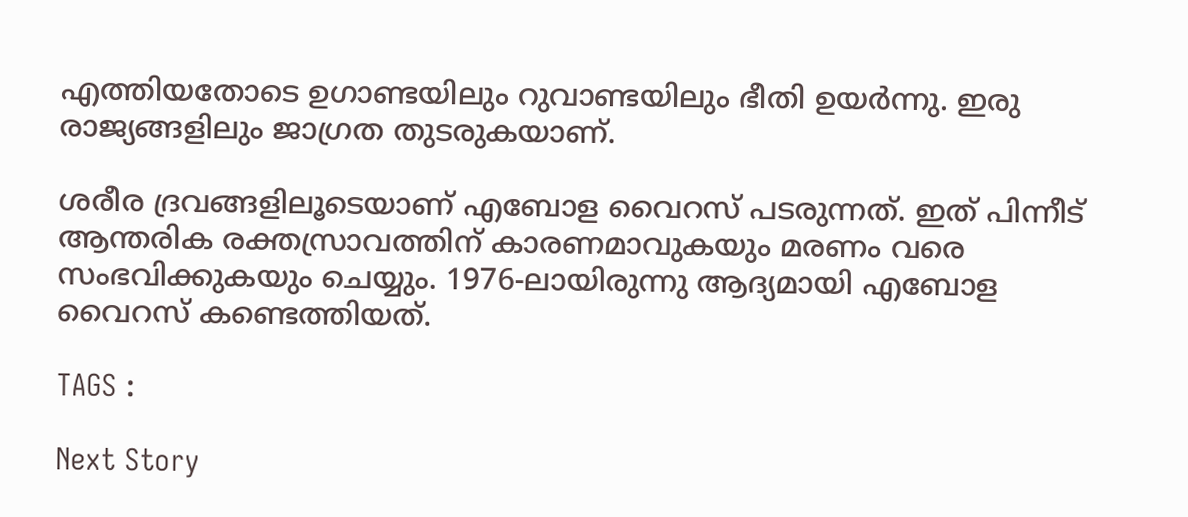എത്തിയതോടെ ഉഗാണ്ടയിലും റുവാണ്ടയിലും ഭീതി ഉയര്‍ന്നു. ഇരു രാജ്യങ്ങളിലും ജാഗ്രത തുടരുകയാണ്.

ശരീര ദ്രവങ്ങളിലൂടെയാണ് എബോള വൈറസ് പടരുന്നത്. ഇത് പിന്നീട് ആന്തരിക രക്തസ്രാവത്തിന് കാരണമാവുകയും മരണം വരെ സംഭവിക്കുകയും ചെയ്യും. 1976-ലായിരുന്നു ആദ്യമായി എബോള വൈറസ് കണ്ടെത്തിയത്.

TAGS :

Next Story